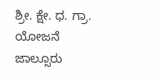ಶ್ರೀ. ಕ್ಷೇ. ಧ. ಗ್ರಾ. ಯೋಜನೆ ಜಾಲ್ಸೂರು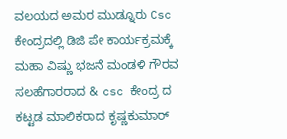ವಲಯದ ಅಮರ ಮುಡ್ನೂರು Csc ಕೇಂದ್ರದಲ್ಲಿ ಡಿಜಿ ಪೇ ಕಾರ್ಯಕ್ರಮಕ್ಕೆ ಮಹಾ ವಿಷ್ಣು ಭಜನೆ ಮಂಡಳಿ ಗೌರವ ಸಲಹೆಗಾರರಾದ & csc ಕೇಂದ್ರ ದ ಕಟ್ಟಡ ಮಾಲಿಕರಾದ ಕೃಷ್ಣಕುಮಾರ್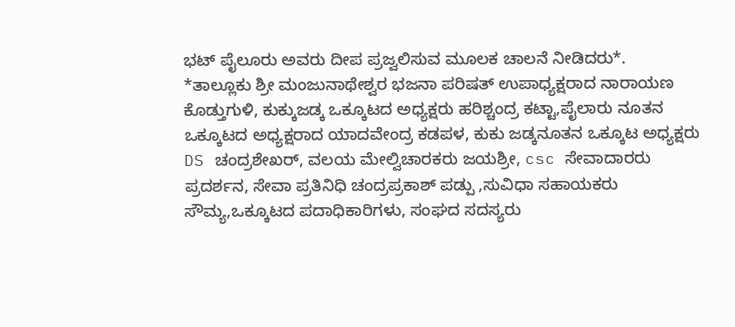ಭಟ್ ಪೈಲೂರು ಅವರು ದೀಪ ಪ್ರಜ್ವಲಿಸುವ ಮೂಲಕ ಚಾಲನೆ ನೀಡಿದರು*.
*ತಾಲ್ಲೂಕು ಶ್ರೀ ಮಂಜುನಾಥೇಶ್ವರ ಭಜನಾ ಪರಿಷತ್ ಉಪಾಧ್ಯಕ್ಷರಾದ ನಾರಾಯಣ ಕೊಡ್ತುಗುಳಿ, ಕುಕ್ಕುಜಡ್ಕ ಒಕ್ಕೂಟದ ಅಧ್ಯಕ್ಷರು ಹರಿಶ್ಚಂದ್ರ ಕಟ್ಟಾ,ಪೈಲಾರು ನೂತನ ಒಕ್ಕೂಟದ ಅಧ್ಯಕ್ಷರಾದ ಯಾದವೇಂದ್ರ ಕಡಪಳ, ಕುಕು ಜಡ್ಕನೂತನ ಒಕ್ಕೂಟ ಅಧ್ಯಕ್ಷರು DS ಚಂದ್ರಶೇಖರ್, ವಲಯ ಮೇಲ್ವಿಚಾರಕರು ಜಯಶ್ರೀ, csc ಸೇವಾದಾರರು ಪ್ರದರ್ಶನ, ಸೇವಾ ಪ್ರತಿನಿಧಿ ಚಂದ್ರಪ್ರಕಾಶ್ ಪಡ್ಪು ,ಸುವಿಧಾ ಸಹಾಯಕರು ಸೌಮ್ಯ,ಒಕ್ಕೂಟದ ಪದಾಧಿಕಾರಿಗಳು, ಸಂಘದ ಸದಸ್ಯರು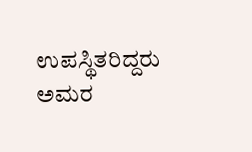ಉಪಸ್ಥಿತರಿದ್ದರು
ಅಮರ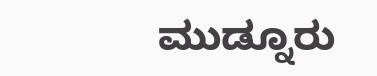ಮುಡ್ನೂರು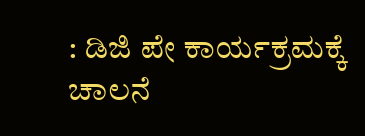: ಡಿಜಿ ಪೇ ಕಾರ್ಯಕ್ರಮಕ್ಕೆ ಚಾಲನೆ